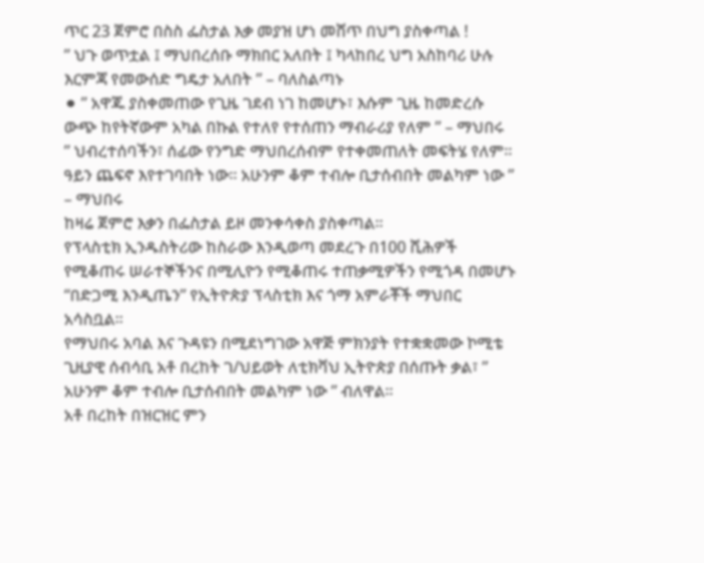ጥር 23 ጀምሮ በስስ ፌስታል እቃ መያዝ ሆነ መሸጥ በህግ ያስቀጣል !
” ህጉ ወጥቷል ፤ ማህበረሰቡ ማክበር አለበት ፤ ካላከበረ ህግ አስከባሪ ሁሉ እርምጃ የመውሰድ ግዴታ አለበት ” – ባለስልጣኑ
⚫ ” አዋጁ ያስቀመጠው የጊዜ ገደብ ነገ ከመሆኑ፣ እሱም ጊዜ ከመድረሱ ውጭ ከየትኛውም አካል በኩል የተለየ የተሰጠን ማብራሪያ የለም ” – ማህበሩ
” ህብረተሰባችን፣ ሰፊው የንግድ ማህበረሰብም የተቀመጠለት መፍትሄ የለም። ዓይን ጨፍኖ እየተገባበት ነው። አሁንም ቆም ተብሎ ቢታሰብበት መልካም ነው ” – ማህበሩ
ከዛሬ ጀምሮ እቃን በፌስታል ይዞ መንቀሳቀስ ያስቀጣል።
የፕላስቲክ ኢንዱስትሪው ከስራው እንዲወጣ መደረጉ በ100 ሺሕዎች የሚቆጠሩ ሠራተኞችንና በሚሊዮን የሚቆጠሩ ተጠቃሚዎችን የሚጎዳ በመሆኑ “በድጋሚ እንዲጤን” የኢትዮጵያ ፕላስቲክ እና ጎማ አምራቾች ማህበር አሳስቧል።
የማህበሩ አባል እና ጉዳዩን በሚደነግገው አዋጅ ምክንያት የተቋቋመው ኮሚቴ ጊዚያዊ ሰብሳቢ አቶ በረከት ገ/ህይወት ለቲክቫህ ኢትዮጵያ በሰጡት ቃል፣ ” አሁንም ቆም ተብሎ ቢታሰብበት መልካም ነው ” ብለዋል።
አቶ በረከት በዝርዝር ምን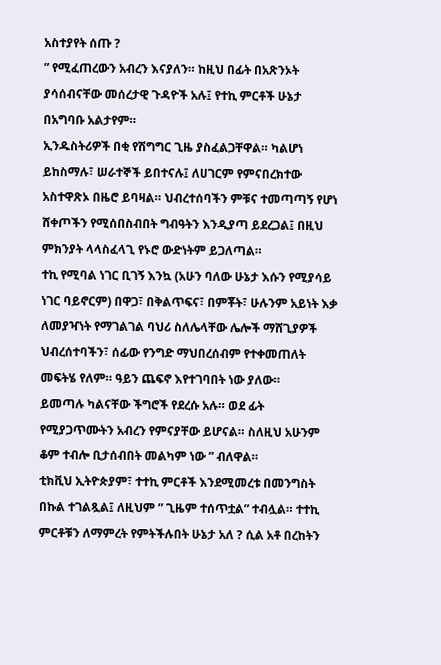አስተያየት ሰጡ ?
” የሚፈጠረውን አብረን እናያለን። ከዚህ በፊት በአጽንኦት ያሳሰብናቸው መሰረታዊ ጉዳዮች አሉ፤ የተኪ ምርቶች ሁኔታ በአግባቡ አልታየም።
ኢንዱስትሪዎች በቂ የሽግግር ጊዜ ያስፈልጋቸዋል። ካልሆነ ይከስማሉ፣ ሠራተኞች ይበተናሉ፤ ለሀገርም የምናበረክተው አስተዋጽኦ በዜሮ ይባዛል። ህብረተሰባችን ምቹና ተመጣጣኝ የሆነ ሸቀጦችን የሚሰበስብበት ግብዓትን እንዲያጣ ይደረጋል፤ በዚህ ምክንያት ላላስፈላጊ የኑሮ ውድነትም ይጋለጣል።
ተኪ የሚባል ነገር ቢገኝ እንኳ (አሁን ባለው ሁኔታ እሱን የሚያሳይ ነገር ባይኖርም) በዋጋ፣ በቅልጥፍና፣ በምቾት፣ ሁሉንም አይነት እቃ ለመያዣነት የማገልገል ባህሪ ስለሌላቸው ሌሎች ማሸጊያዎች ህብረሰተባችን፣ ሰፊው የንግድ ማህበረሰብም የተቀመጠለት መፍትሄ የለም። ዓይን ጨፍኖ እየተገባበት ነው ያለው።
ይመጣሉ ካልናቸው ችግሮች የደረሱ አሉ። ወደ ፊት የሚያጋጥሙትን አብረን የምናያቸው ይሆናል። ስለዚህ አሁንም ቆም ተብሎ ቢታሰብበት መልካም ነው ” ብለዋል።
ቲክቪህ ኢትዮጵያም፣ ተተኪ ምርቶች እንደሚመረቱ በመንግስት በኩል ተገልጿል፤ ለዚህም ” ጊዜም ተሰጥቷል” ተብሏል። ተተኪ ምርቶቹን ለማምረት የምትችሉበት ሁኔታ አለ ? ሲል አቶ በረከትን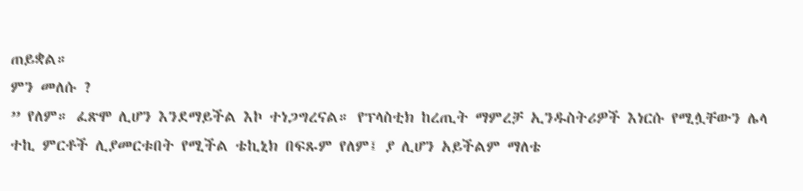ጠይቋል።
ምን መለሱ ?
” የለም። ፈጽሞ ሊሆን እንደማይችል እኮ ተነጋግረናል። የፕላስቲክ ከረጢት ማምረቻ ኢንዱስትሪዎች እነርሱ የሚሏቸውን ሌላ ተኪ ምርቶች ሊያመርቱበት የሚችል ቴኪኒክ በፍጹም የለም፤ ያ ሊሆን አይችልም ማለቴ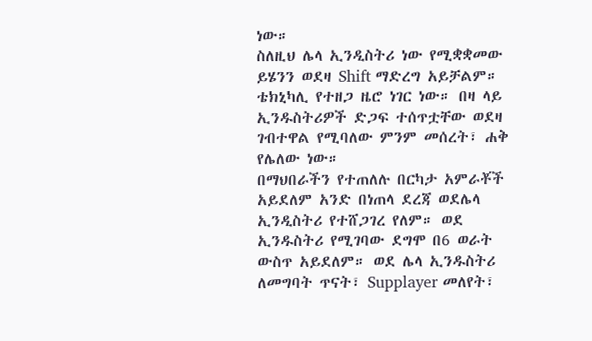ነው።
ስለዚህ ሌላ ኢንዲስትሪ ነው የሚቋቋመው ይሄንን ወደዛ Shift ማድረግ አይቻልም። ቴክኒካሊ የተዘጋ ዜሮ ነገር ነው። በዛ ላይ ኢንዱስትሪዎች ድጋፍ ተሰጥቷቸው ወደዛ ገብተዋል የሚባለው ምንም መሰረት፣ ሐቅ የሌለው ነው።
በማህበራችን የተጠለሉ በርካታ አምራቾች አይደለም አንድ በነጠላ ደረጃ ወደሌላ ኢንዲስትሪ የተሸጋገረ የለም። ወደ ኢንዱስትሪ የሚገባው ደግሞ በ6 ወራት ውስጥ አይደለም። ወደ ሌላ ኢንዱስትሪ ለመግባት ጥናት፣ Supplayer መለየት፣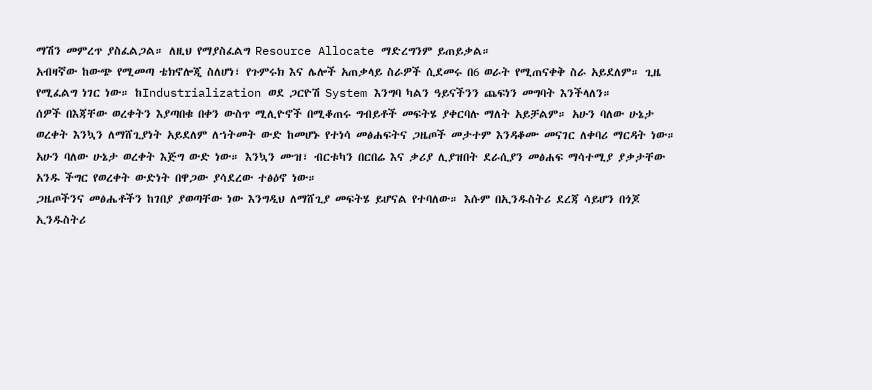ማሽን መምረጥ ያስፈልጋል። ለዚህ የማያስፈልግ Resource Allocate ማድረግንም ይጠይቃል።
አብዛኛው ከውጭ የሚመጣ ቴክኖሎጂ ስለሆነ፣ የጉምሩክ እና ሌሎች አጠቃላይ ስራዎች ሲደመሩ በ6 ወራት የሚጠናቀቅ ስራ አይደለም። ጊዜ የሚፈልግ ነገር ነው። ከIndustrialization ወደ ጋርዮሽ System እንግባ ካልን ዓይናችንን ጨፍነን መግባት እንችላለን።
ሰዎች በእጃቸው ወረቀትን እያጣበቁ በቀን ውስጥ ሚሊዮኖች በሚቆጠሩ ግብይቶች መፍትሄ ያቀርባሉ ማለት አይቻልም። አሁን ባለው ሁኔታ ወረቀት እንኳን ለማሸጊያነት አይደለም ለኀትመት ውድ ከመሆኑ የተነሳ መፅሐፍትና ጋዜጦች መታተም እንዳቆሙ መናገር ለቀባሪ ማርዳት ነው።
አሁን ባለው ሁኔታ ወረቀት እጅግ ውድ ነው። እንኳን ሙዝ፣ ብርቱካን በርበሬ እና ቃሪያ ሊያዝበት ደራሲያን መፅሐፍ ማሳተሚያ ያቃታቸው አንዱ ችግር የወረቀት ውድነት በዋጋው ያሳደረው ተፅዕኖ ነው።
ጋዜጦችንና መፅሔቶችን ከገበያ ያወጣቸው ነው እንግዲህ ለማሸጊያ መፍትሄ ይሆናል የተባለው። እሱም በኢንዱስትሪ ደረጃ ሳይሆን በጎጆ ኢንዱስትሪ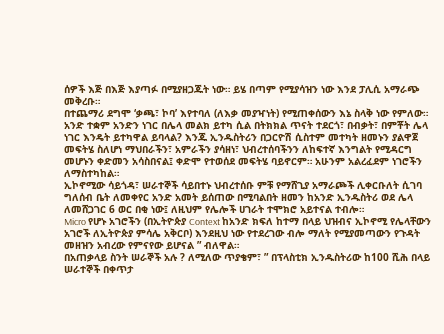ሰዎች እጅ በእጅ እያጣፉ በሚያዘጋጁት ነው። ይሄ በጣም የሚያሳዝን ነው እንደ ፓሊሲ አማራጭ መቅረቡ።
በተጨማሪ ደግሞ ‘ቃጫ፣ ኮባ’ እየተባለ (ለእቃ መያዣነት) የሚጠቀሰውን እኔ ስላቅ ነው የምለው።
አንድ ተቋም አንድን ነገር በሌላ መልክ ይተካ ሲል በትክክል ጥናት ተደርጎ፣ በብቃት፣ በምቾት ሌላ ነገር እንዴት ይተካዋል ይባላል? እንጁ ኢንዱስትሪን በጋርዮሽ ሲስተም መተካት ዘመኑን ያልዋጀ መፍትሄ ስለሆነ ማህበራችን፣ አምራችን ያሳዘነ፣ ህብረተሰባችንን ለከፍተኛ እንግልት የሚዳርግ መሆኑን ቀድመን አሳስበናል፤ ቀድሞ የተወሰደ መፍትሄ ባይኖርም። አሁንም አልረፈደም ነገሮችን ለማስተካከል።
ኢኮኖሚው ሳይጎዳ፣ ሠራተኞች ሳይበተኑ ህብረተሰቡ ምቹ የማሸጊያ አማራጮች ሊቀርቡለት ሲገባ ግለሰብ ቤት ለመቀየር አንድ አመት ይሰጠው በሚባልበት ዘመን ከአንድ ኢንዱስትሪ ወደ ሌላ ለመሸጋገር 6 ወር በቂ ነው፤ ለዚህም የሌሎች ሀገራት ተሞክሮ አይተናል ተብሎ።
Micro የሆኑ አገሮችን (በኢትዮጵያ Context ከአንድ ክፍለ ከተማ በላይ ህዝብና ኢኮኖሚ የሌላቸውን አገሮች ለኢትዮጵያ ምሳሌ አቅርቦ) እንደዚህ ነው የተደረገው ብሎ ማለት የሚያመጣውን የጉዳት መዘዝን አብረው የምናየው ይሆናል ” ብለዋል።
በአጠቃላይ ስንት ሠራኞች አሉ ? ለሚለው ጥያቄም፣ ” በፕላስቲክ ኢንዱስትሪው ከ100 ሺሕ በላይ ሠራተኞች በቀጥታ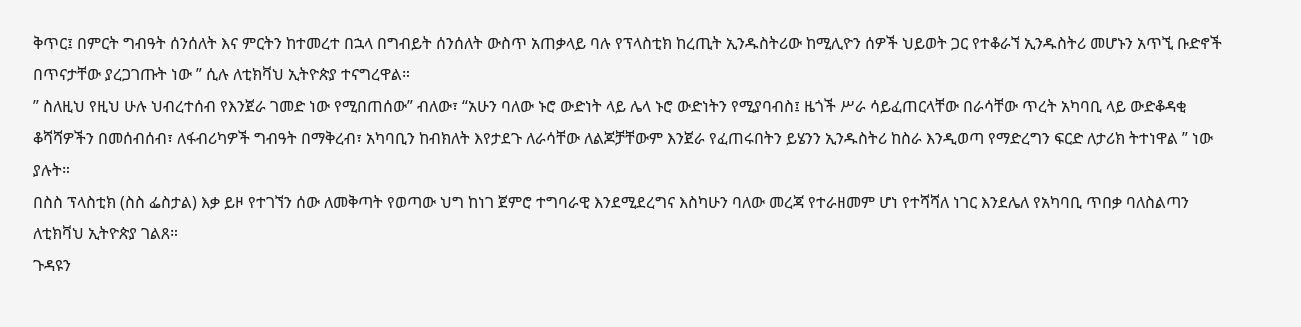ቅጥር፤ በምርት ግብዓት ሰንሰለት እና ምርትን ከተመረተ በኋላ በግብይት ሰንሰለት ውስጥ አጠቃላይ ባሉ የፕላስቲክ ከረጢት ኢንዱስትሪው ከሚሊዮን ሰዎች ህይወት ጋር የተቆራኘ ኢንዱስትሪ መሆኑን አጥኚ ቡድኖች በጥናታቸው ያረጋገጡት ነው ” ሲሉ ለቲክቫህ ኢትዮጵያ ተናግረዋል።
” ስለዚህ የዚህ ሁሉ ህብረተሰብ የእንጀራ ገመድ ነው የሚበጠሰው” ብለው፣ “አሁን ባለው ኑሮ ውድነት ላይ ሌላ ኑሮ ውድነትን የሚያባብስ፤ ዜጎች ሥራ ሳይፈጠርላቸው በራሳቸው ጥረት አካባቢ ላይ ውድቆዳቂ ቆሻሻዎችን በመሰብሰብ፣ ለፋብሪካዎች ግብዓት በማቅረብ፣ አካባቢን ከብክለት እየታደጉ ለራሳቸው ለልጆቻቸውም እንጀራ የፈጠሩበትን ይሄንን ኢንዱስትሪ ከስራ እንዲወጣ የማድረግን ፍርድ ለታሪክ ትተነዋል ” ነው ያሉት።
በስስ ፕላስቲክ (ስስ ፌስታል) እቃ ይዞ የተገኘን ሰው ለመቅጣት የወጣው ህግ ከነገ ጀምሮ ተግባራዊ እንደሚደረግና እስካሁን ባለው መረጃ የተራዘመም ሆነ የተሻሻለ ነገር እንደሌለ የአካባቢ ጥበቃ ባለስልጣን ለቲክቫህ ኢትዮጵያ ገልጸ።
ጉዳዩን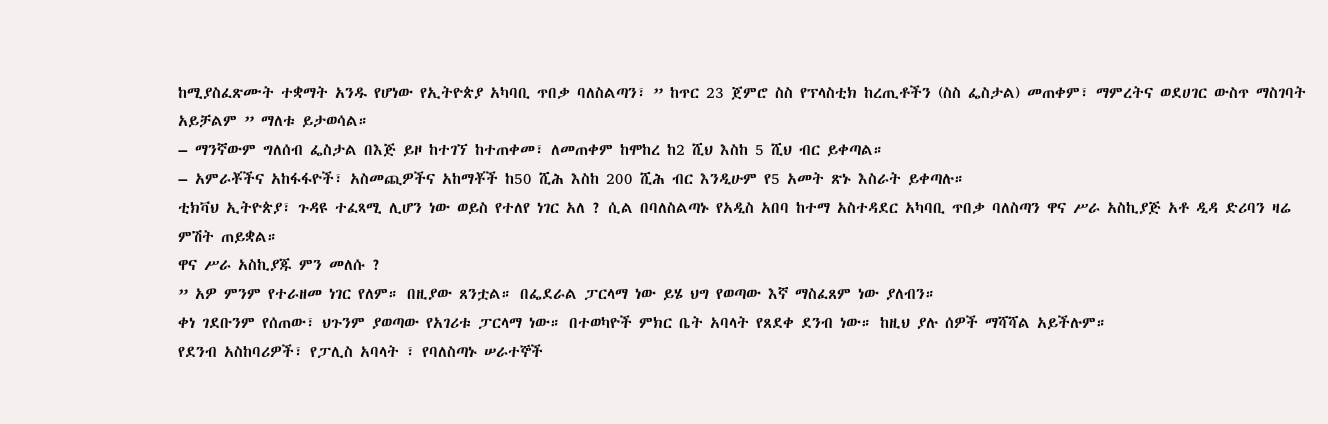ከሚያስፈጽሙት ተቋማት አንዱ የሆነው የኢትዮጵያ አካባቢ ጥበቃ ባለስልጣን፣ ” ከጥር 23 ጀምሮ ስስ የፕላስቲክ ከረጢቶችን (ስስ ፌስታል) መጠቀም፣ ማምረትና ወደሀገር ውስጥ ማስገባት አይቻልም ” ማለቱ ይታወሳል።
– ማንኛውም ግለሰብ ፌስታል በእጅ ይዞ ከተገኘ ከተጠቀመ፣ ለመጠቀም ከሞከረ ከ2 ሺህ እስከ 5 ሺህ ብር ይቀጣል።
– አምራቾችና አከፋፋዮች፣ አስመጪዎችና አከማቾች ከ50 ሺሕ እስከ 200 ሺሕ ብር እንዲሁም የ5 አመት ጽኑ እስራት ይቀጣሉ።
ቲክቫህ ኢትዮጵያ፣ ጉዳዩ ተፈጻሚ ሊሆን ነው ወይስ የተለየ ነገር አለ ? ሲል በባለስልጣኑ የአዲስ አበባ ከተማ አስተዳደር አካባቢ ጥበቃ ባለስጣን ዋና ሥራ አስኪያጅ አቶ ዲዳ ድሪባን ዛሬ ምሽት ጠይቋል።
ዋና ሥራ አስኪያጁ ምን መለሱ ?
” አዎ ምንም የተራዘመ ነገር የለም። በዚያው ጸንቷል። በፌደራል ፓርላማ ነው ይሄ ህግ የወጣው እኛ ማስፈጸም ነው ያለብን።
ቀነ ገደቡንም የሰጠው፣ ህጉንም ያወጣው የአገሪቱ ፓርላማ ነው። በተወካዮች ምክር ቤት አባላት የጸደቀ ደንብ ነው። ከዚህ ያሉ ሰዎች ማሻሻል አይችሉም።
የደንብ አስከባሪዎች፣ የፓሊስ አባላት ፣ የባለስጣኑ ሠራተኞች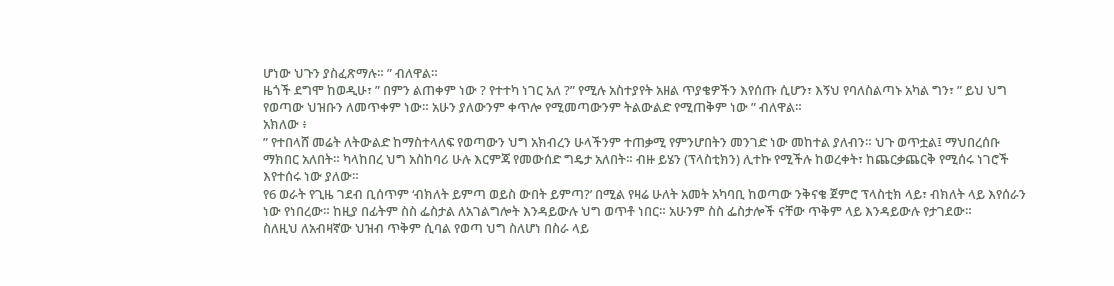ሆነው ህጉን ያስፈጽማሉ። ” ብለዋል።
ዜጎች ደግሞ ከወዲሁ፣ ” በምን ልጠቀም ነው ? የተተካ ነገር አለ ?” የሚሉ አስተያየት አዘል ጥያቄዎችን እየሰጡ ሲሆን፣ እኝህ የባለስልጣኑ አካል ግን፣ ” ይህ ህግ የወጣው ህዝቡን ለመጥቀም ነው። አሁን ያለውንም ቀጥሎ የሚመጣውንም ትልውልድ የሚጠቅም ነው ” ብለዋል።
አክለው ፥
” የተበላሸ መሬት ለትውልድ ከማስተላለፍ የወጣውን ህግ አክብረን ሁላችንም ተጠቃሚ የምንሆበትን መንገድ ነው መከተል ያለብን። ህጉ ወጥቷል፤ ማህበረሰቡ ማክበር አለበት። ካላከበረ ህግ አስከባሪ ሁሉ እርምጃ የመውሰድ ግዴታ አለበት። ብዙ ይሄን (ፕላስቲክን) ሊተኩ የሚችሉ ከወረቀት፣ ከጨርቃጨርቅ የሚሰሩ ነገሮች እየተሰሩ ነው ያለው።
የ6 ወራት የጊዜ ገደብ ቢሰጥም ‘ብክለት ይምጣ ወይስ ውበት ይምጣ?’ በሚል የዛሬ ሁለት አመት አካባቢ ከወጣው ንቅናቄ ጀምሮ ፕላስቲክ ላይ፣ ብክለት ላይ እየሰራን ነው የነበረው። ከዚያ በፊትም ስስ ፌስታል ለአገልግሎት እንዳይውሉ ህግ ወጥቶ ነበር። አሁንም ስስ ፌስታሎች ናቸው ጥቅም ላይ እንዳይውሉ የታገደው።
ስለዚህ ለአብዛኛው ህዝብ ጥቅም ሲባል የወጣ ህግ ስለሆነ በስራ ላይ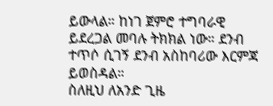ይውላል። ከነገ ጀምሮ ተግባራዊ ይደረጋል መባሉ ትክክል ነው። ደንብ ተጥሶ ሲገኝ ደንብ አስከባሪው እርምጃ ይወስዳል።
ስለዚህ ለአንድ ጊዜ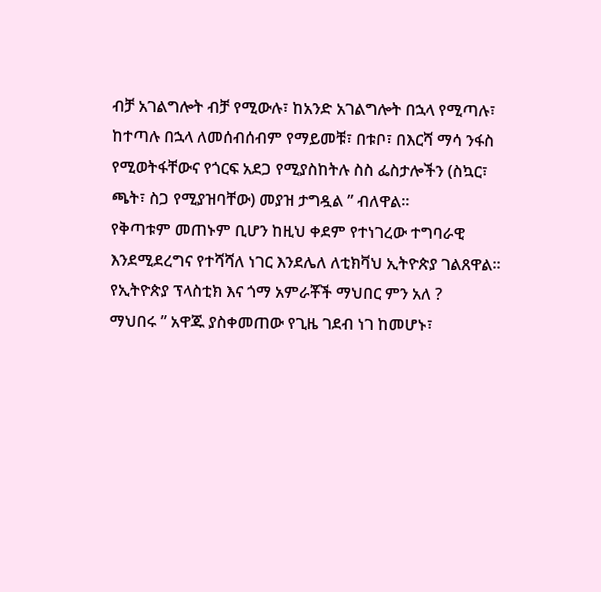ብቻ አገልግሎት ብቻ የሚውሉ፣ ከአንድ አገልግሎት በኋላ የሚጣሉ፣ ከተጣሉ በኋላ ለመሰብሰብም የማይመቹ፣ በቱቦ፣ በእርሻ ማሳ ንፋስ የሚወትፋቸውና የጎርፍ አደጋ የሚያስከትሉ ስስ ፌስታሎችን (ስኳር፣ ጫት፣ ስጋ የሚያዝባቸው) መያዝ ታግዷል ” ብለዋል።
የቅጣቱም መጠኑም ቢሆን ከዚህ ቀደም የተነገረው ተግባራዊ እንደሚደረግና የተሻሻለ ነገር እንደሌለ ለቲክቫህ ኢትዮጵያ ገልጸዋል።
የኢትዮጵያ ፕላስቲክ እና ጎማ አምራቾች ማህበር ምን አለ ?
ማህበሩ ” አዋጁ ያስቀመጠው የጊዜ ገደብ ነገ ከመሆኑ፣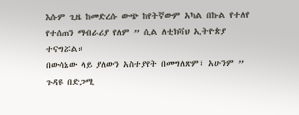እሱም ጊዜ ከመድረሱ ውጭ ከየትኛውም አካል በኩል የተለየ የተሰጠን ማብራሪያ የለም ” ሲል ለቲክቫህ ኢትዮጵያ ተናግሯል።
በውሳኔው ላይ ያለውን አስተያየት በመግለጽም፣ አሁንም ” ጉዳዩ በድጋሚ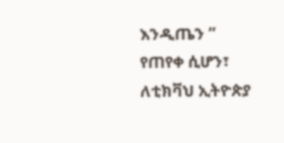እንዲጤን ” የጠየቀ ሲሆን፣ ለቲክቫህ ኢትዮጵያ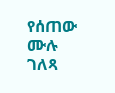የሰጠው ሙሉ ገለጻ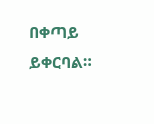በቀጣይ ይቀርባል።